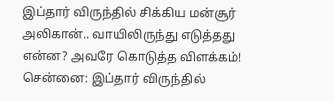இப்தார் விருந்தில் சிக்கிய மன்சூர் அலிகான்.. வாயிலிருந்து எடுத்தது என்ன? அவரே கொடுத்த விளக்கம்!
சென்னை: இப்தார் விருந்தில்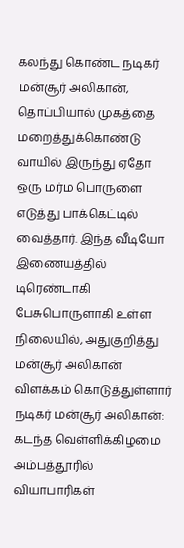கலந்து கொண்ட நடிகர் மன்சூர் அலிகான், தொப்பியால் முகத்தை மறைத்துக்கொண்டு வாயில் இருந்து ஏதோ ஒரு மர்ம பொருளை எடுத்து பாக்கெட்டில் வைத்தார். இந்த வீடியோ இணையத்தில் டிரெண்டாகி பேசுபொருளாகி உள்ள நிலையில், அதுகுறித்து மன்சூர் அலிகான் விளக்கம் கொடுத்துள்ளார்
நடிகர் மன்சூர் அலிகான்: கடந்த வெள்ளிக்கிழமை அம்பத்தூரில் வியாபாரிகள்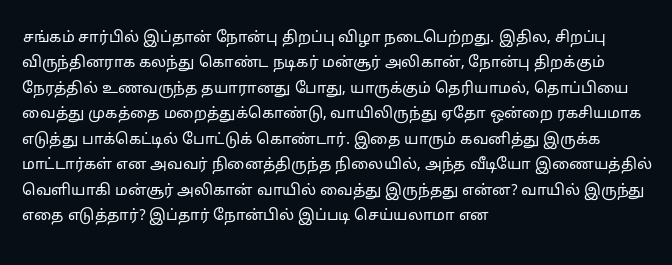சங்கம் சார்பில் இப்தான் நோன்பு திறப்பு விழா நடைபெற்றது. இதில, சிறப்பு விருந்தினராக கலந்து கொண்ட நடிகர் மன்சூர் அலிகான், நோன்பு திறக்கும் நேரத்தில் உணவருந்த தயாரானது போது, யாருக்கும் தெரியாமல், தொப்பியை வைத்து முகத்தை மறைத்துக்கொண்டு, வாயிலிருந்து ஏதோ ஒன்றை ரகசியமாக எடுத்து பாக்கெட்டில் போட்டுக் கொண்டார். இதை யாரும் கவனித்து இருக்க மாட்டார்கள் என அவவர் நினைத்திருந்த நிலையில், அந்த வீடியோ இணையத்தில் வெளியாகி மன்சூர் அலிகான் வாயில் வைத்து இருந்தது என்ன? வாயில் இருந்து எதை எடுத்தார்? இப்தார் நோன்பில் இப்படி செய்யலாமா என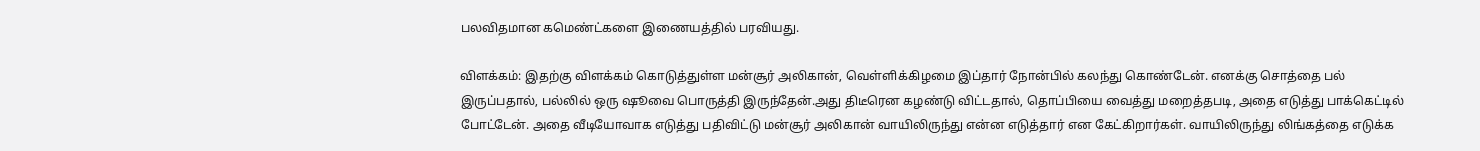பலவிதமான கமெண்ட்களை இணையத்தில் பரவியது.

விளக்கம்: இதற்கு விளக்கம் கொடுத்துள்ள மன்சூர் அலிகான், வெள்ளிக்கிழமை இப்தார் நோன்பில் கலந்து கொண்டேன். எனக்கு சொத்தை பல் இருப்பதால், பல்லில் ஒரு ஷூவை பொருத்தி இருந்தேன்.அது திடீரென கழண்டு விட்டதால், தொப்பியை வைத்து மறைத்தபடி, அதை எடுத்து பாக்கெட்டில் போட்டேன். அதை வீடியோவாக எடுத்து பதிவிட்டு மன்சூர் அலிகான் வாயிலிருந்து என்ன எடுத்தார் என கேட்கிறார்கள். வாயிலிருந்து லிங்கத்தை எடுக்க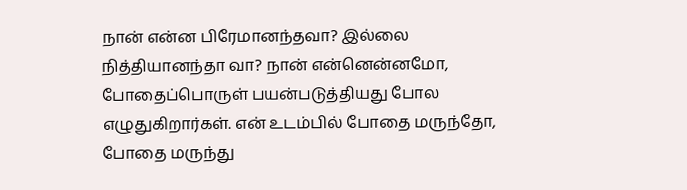நான் என்ன பிரேமானந்தவா? இல்லை நித்தியானந்தா வா? நான் என்னென்னமோ, போதைப்பொருள் பயன்படுத்தியது போல எழுதுகிறார்கள். என் உடம்பில் போதை மருந்தோ, போதை மருந்து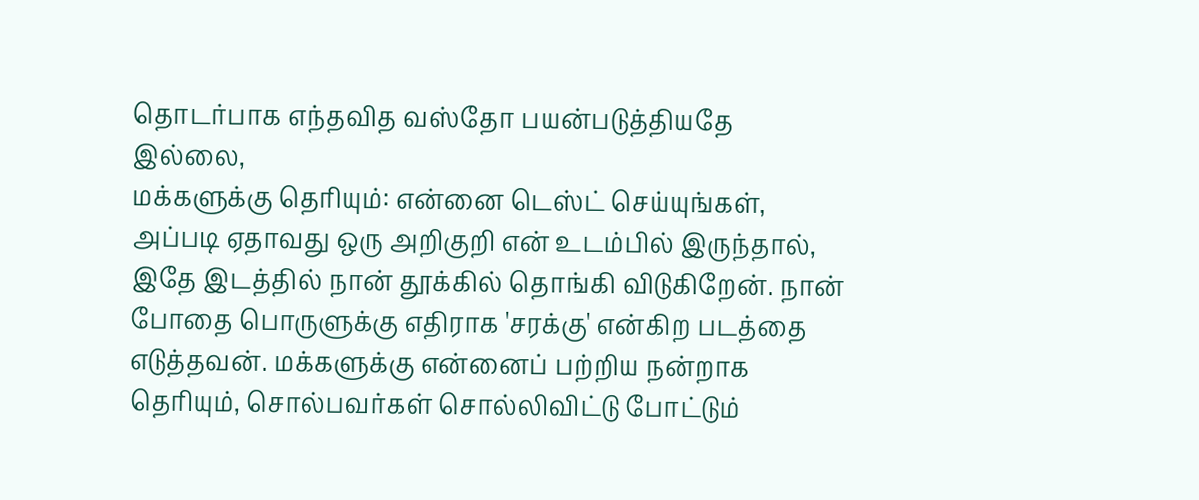தொடர்பாக எந்தவித வஸ்தோ பயன்படுத்தியதே இல்லை,
மக்களுக்கு தெரியும்: என்னை டெஸ்ட் செய்யுங்கள், அப்படி ஏதாவது ஒரு அறிகுறி என் உடம்பில் இருந்தால், இதே இடத்தில் நான் தூக்கில் தொங்கி விடுகிறேன். நான் போதை பொருளுக்கு எதிராக 'சரக்கு' என்கிற படத்தை எடுத்தவன். மக்களுக்கு என்னைப் பற்றிய நன்றாக தெரியும், சொல்பவர்கள் சொல்லிவிட்டு போட்டும்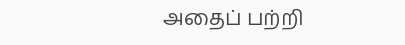அதைப் பற்றி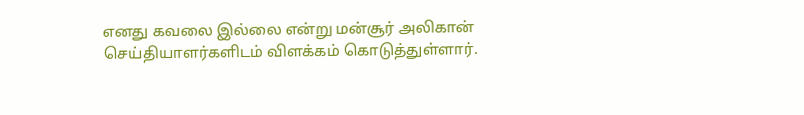எனது கவலை இல்லை என்று மன்சூர் அலிகான் செய்தியாளர்களிடம் விளக்கம் கொடுத்துள்ளார்.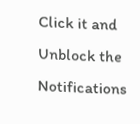Click it and Unblock the Notifications